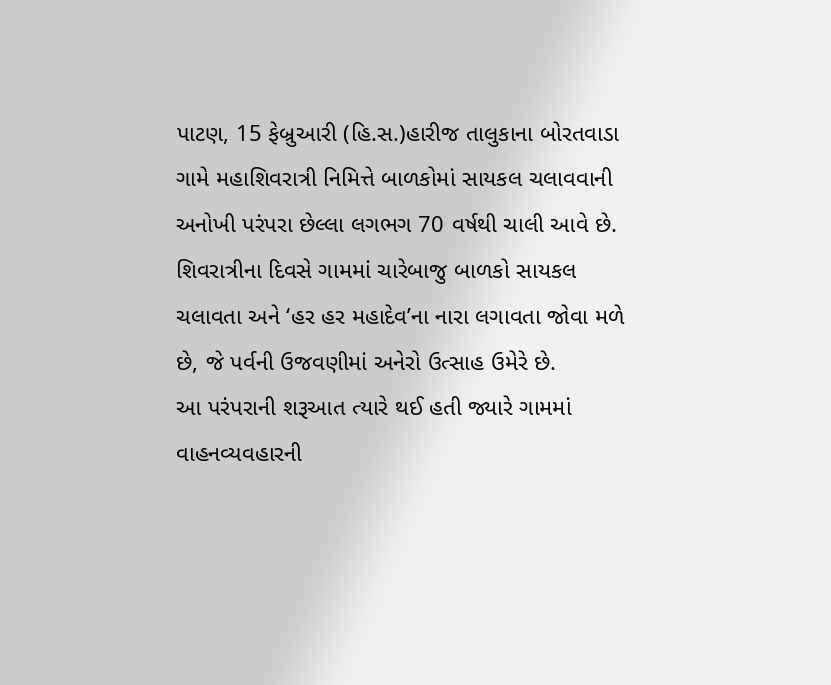પાટણ, 15 ફેબ્રુઆરી (હિ.સ.)હારીજ તાલુકાના બોરતવાડા ગામે મહાશિવરાત્રી નિમિત્તે બાળકોમાં સાયકલ ચલાવવાની અનોખી પરંપરા છેલ્લા લગભગ 70 વર્ષથી ચાલી આવે છે. શિવરાત્રીના દિવસે ગામમાં ચારેબાજુ બાળકો સાયકલ ચલાવતા અને ‘હર હર મહાદેવ’ના નારા લગાવતા જોવા મળે છે, જે પર્વની ઉજવણીમાં અનેરો ઉત્સાહ ઉમેરે છે.
આ પરંપરાની શરૂઆત ત્યારે થઈ હતી જ્યારે ગામમાં વાહનવ્યવહારની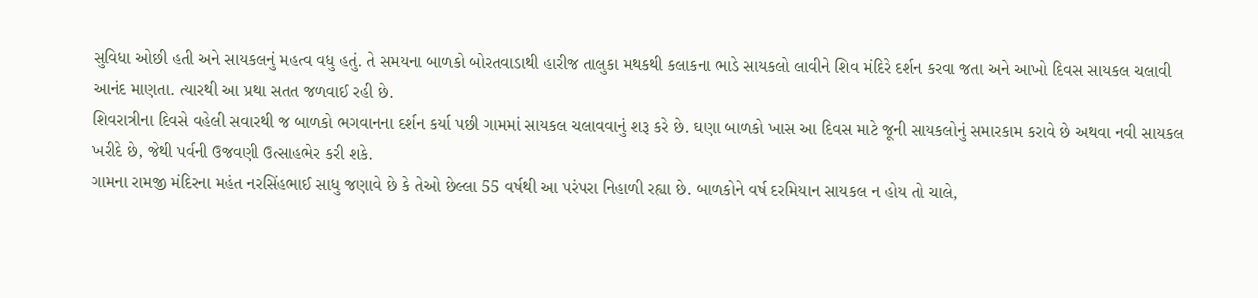સુવિધા ઓછી હતી અને સાયકલનું મહત્વ વધુ હતું. તે સમયના બાળકો બોરતવાડાથી હારીજ તાલુકા મથકથી કલાકના ભાડે સાયકલો લાવીને શિવ મંદિરે દર્શન કરવા જતા અને આખો દિવસ સાયકલ ચલાવી આનંદ માણતા. ત્યારથી આ પ્રથા સતત જળવાઈ રહી છે.
શિવરાત્રીના દિવસે વહેલી સવારથી જ બાળકો ભગવાનના દર્શન કર્યા પછી ગામમાં સાયકલ ચલાવવાનું શરૂ કરે છે. ઘણા બાળકો ખાસ આ દિવસ માટે જૂની સાયકલોનું સમારકામ કરાવે છે અથવા નવી સાયકલ ખરીદે છે, જેથી પર્વની ઉજવણી ઉત્સાહભેર કરી શકે.
ગામના રામજી મંદિરના મહંત નરસિંહભાઈ સાધુ જણાવે છે કે તેઓ છેલ્લા 55 વર્ષથી આ પરંપરા નિહાળી રહ્યા છે. બાળકોને વર્ષ દરમિયાન સાયકલ ન હોય તો ચાલે,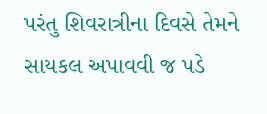પરંતુ શિવરાત્રીના દિવસે તેમને સાયકલ અપાવવી જ પડે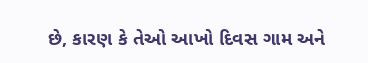છે, કારણ કે તેઓ આખો દિવસ ગામ અને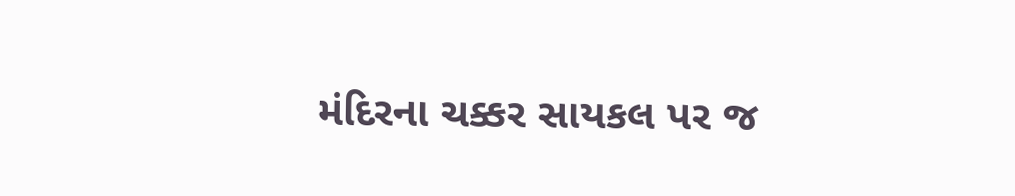મંદિરના ચક્કર સાયકલ પર જ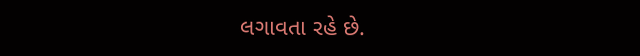લગાવતા રહે છે.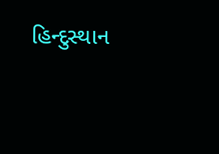હિન્દુસ્થાન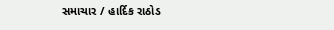સમાચાર / હાર્દિક રાઠોડ